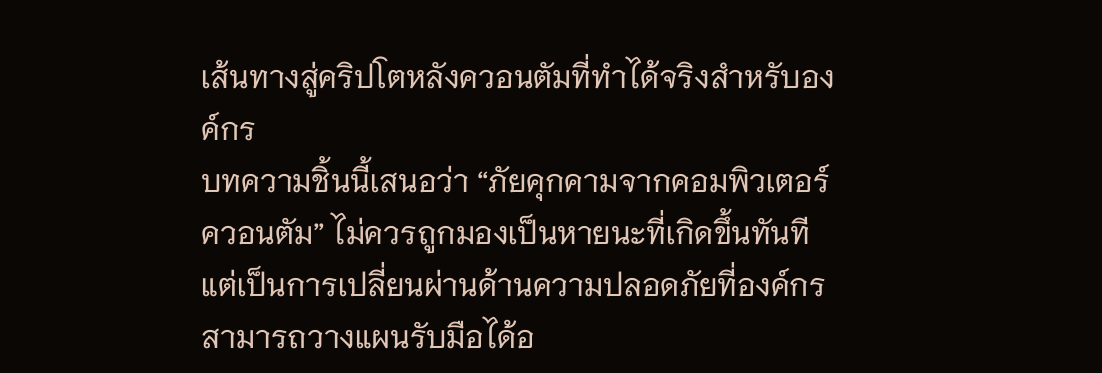เส้นทางสู่คริปโตหลังควอนตัมที่ทำได้จริงสำหรับองค์กร
บทความชิ้นนี้เสนอว่า “ภัยคุกคามจากคอมพิวเตอร์ควอนตัม” ไม่ควรถูกมองเป็นหายนะที่เกิดขึ้นทันที แต่เป็นการเปลี่ยนผ่านด้านความปลอดภัยที่องค์กรสามารถวางแผนรับมือได้อ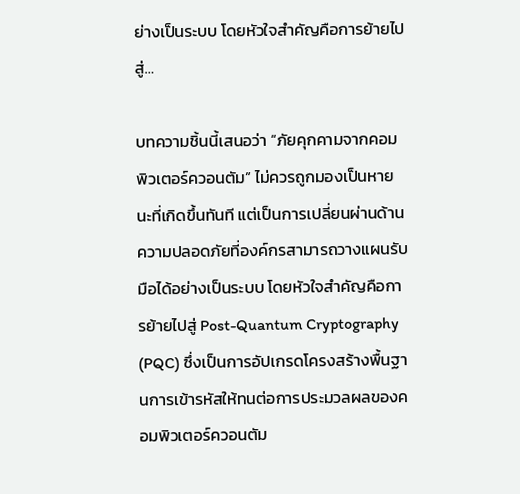ย่างเป็นระบบ โดยหัวใจสำคัญคือการย้ายไปสู่…

บทความชิ้นนี้เสนอว่า “ภัยคุกคามจากคอมพิวเตอร์ควอนตัม” ไม่ควรถูกมองเป็นหายนะที่เกิดขึ้นทันที แต่เป็นการเปลี่ยนผ่านด้านความปลอดภัยที่องค์กรสามารถวางแผนรับมือได้อย่างเป็นระบบ โดยหัวใจสำคัญคือการย้ายไปสู่ Post-Quantum Cryptography (PQC) ซึ่งเป็นการอัปเกรดโครงสร้างพื้นฐานการเข้ารหัสให้ทนต่อการประมวลผลของคอมพิวเตอร์ควอนตัม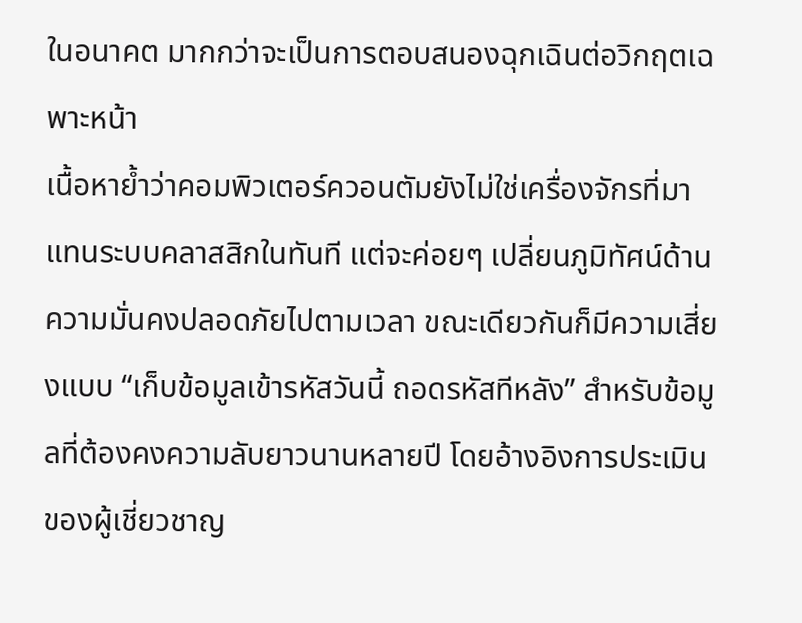ในอนาคต มากกว่าจะเป็นการตอบสนองฉุกเฉินต่อวิกฤตเฉพาะหน้า
เนื้อหาย้ำว่าคอมพิวเตอร์ควอนตัมยังไม่ใช่เครื่องจักรที่มาแทนระบบคลาสสิกในทันที แต่จะค่อยๆ เปลี่ยนภูมิทัศน์ด้านความมั่นคงปลอดภัยไปตามเวลา ขณะเดียวกันก็มีความเสี่ยงแบบ “เก็บข้อมูลเข้ารหัสวันนี้ ถอดรหัสทีหลัง” สำหรับข้อมูลที่ต้องคงความลับยาวนานหลายปี โดยอ้างอิงการประเมินของผู้เชี่ยวชาญ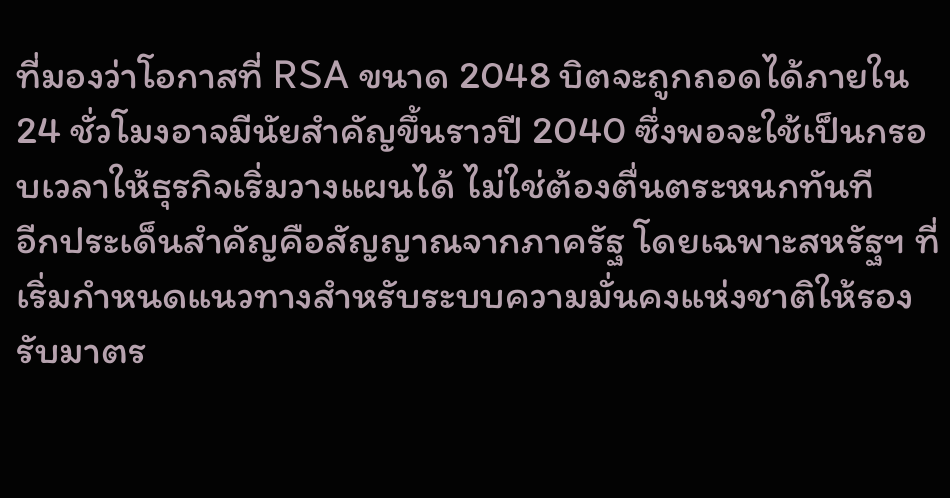ที่มองว่าโอกาสที่ RSA ขนาด 2048 บิตจะถูกถอดได้ภายใน 24 ชั่วโมงอาจมีนัยสำคัญขึ้นราวปี 2040 ซึ่งพอจะใช้เป็นกรอบเวลาให้ธุรกิจเริ่มวางแผนได้ ไม่ใช่ต้องตื่นตระหนกทันที
อีกประเด็นสำคัญคือสัญญาณจากภาครัฐ โดยเฉพาะสหรัฐฯ ที่เริ่มกำหนดแนวทางสำหรับระบบความมั่นคงแห่งชาติให้รองรับมาตร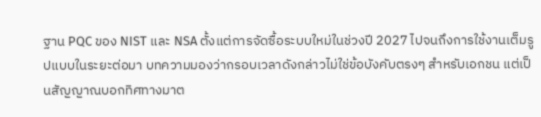ฐาน PQC ของ NIST และ NSA ตั้งแต่การจัดซื้อระบบใหม่ในช่วงปี 2027 ไปจนถึงการใช้งานเต็มรูปแบบในระยะต่อมา บทความมองว่ากรอบเวลาดังกล่าวไม่ใช่ข้อบังคับตรงๆ สำหรับเอกชน แต่เป็นสัญญาณบอกทิศทางมาต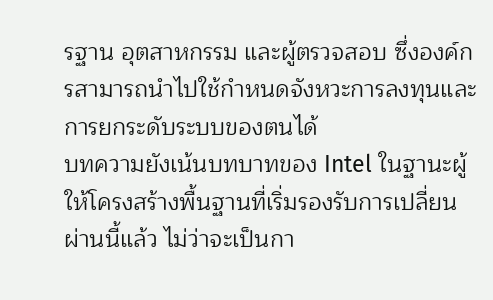รฐาน อุตสาหกรรม และผู้ตรวจสอบ ซึ่งองค์กรสามารถนำไปใช้กำหนดจังหวะการลงทุนและการยกระดับระบบของตนได้
บทความยังเน้นบทบาทของ Intel ในฐานะผู้ให้โครงสร้างพื้นฐานที่เริ่มรองรับการเปลี่ยนผ่านนี้แล้ว ไม่ว่าจะเป็นกา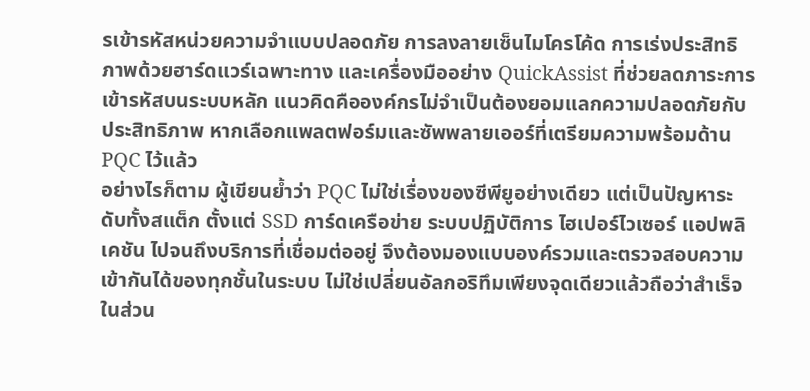รเข้ารหัสหน่วยความจำแบบปลอดภัย การลงลายเซ็นไมโครโค้ด การเร่งประสิทธิภาพด้วยฮาร์ดแวร์เฉพาะทาง และเครื่องมืออย่าง QuickAssist ที่ช่วยลดภาระการเข้ารหัสบนระบบหลัก แนวคิดคือองค์กรไม่จำเป็นต้องยอมแลกความปลอดภัยกับประสิทธิภาพ หากเลือกแพลตฟอร์มและซัพพลายเออร์ที่เตรียมความพร้อมด้าน PQC ไว้แล้ว
อย่างไรก็ตาม ผู้เขียนย้ำว่า PQC ไม่ใช่เรื่องของซีพียูอย่างเดียว แต่เป็นปัญหาระดับทั้งสแต็ก ตั้งแต่ SSD การ์ดเครือข่าย ระบบปฏิบัติการ ไฮเปอร์ไวเซอร์ แอปพลิเคชัน ไปจนถึงบริการที่เชื่อมต่ออยู่ จึงต้องมองแบบองค์รวมและตรวจสอบความเข้ากันได้ของทุกชั้นในระบบ ไม่ใช่เปลี่ยนอัลกอริทึมเพียงจุดเดียวแล้วถือว่าสำเร็จ
ในส่วน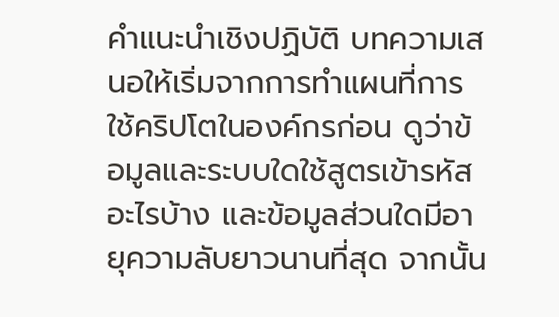คำแนะนำเชิงปฏิบัติ บทความเสนอให้เริ่มจากการทำแผนที่การใช้คริปโตในองค์กรก่อน ดูว่าข้อมูลและระบบใดใช้สูตรเข้ารหัสอะไรบ้าง และข้อมูลส่วนใดมีอายุความลับยาวนานที่สุด จากนั้น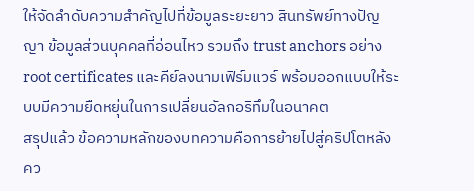ให้จัดลำดับความสำคัญไปที่ข้อมูลระยะยาว สินทรัพย์ทางปัญญา ข้อมูลส่วนบุคคลที่อ่อนไหว รวมถึง trust anchors อย่าง root certificates และคีย์ลงนามเฟิร์มแวร์ พร้อมออกแบบให้ระบบมีความยืดหยุ่นในการเปลี่ยนอัลกอริทึมในอนาคต
สรุปแล้ว ข้อความหลักของบทความคือการย้ายไปสู่คริปโตหลังคว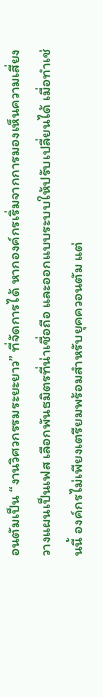อนตัมเป็น “งานวิศวกรรมระยะยาว” ที่จัดการได้ หากองค์กรเริ่มจากการมองเห็นความเสี่ยง วางแผนเป็นเฟส เลือกพันธมิตรที่น่าเชื่อถือ และออกแบบระบบให้ปรับเปลี่ยนได้ เมื่อทำเช่นนี้ องค์กรไม่เพียงเตรียมพร้อมสำหรับยุคควอนตัม แต่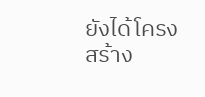ยังได้โครงสร้าง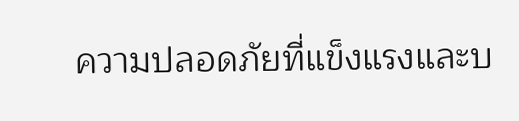ความปลอดภัยที่แข็งแรงและบ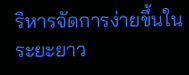ริหารจัดการง่ายขึ้นในระยะยาว